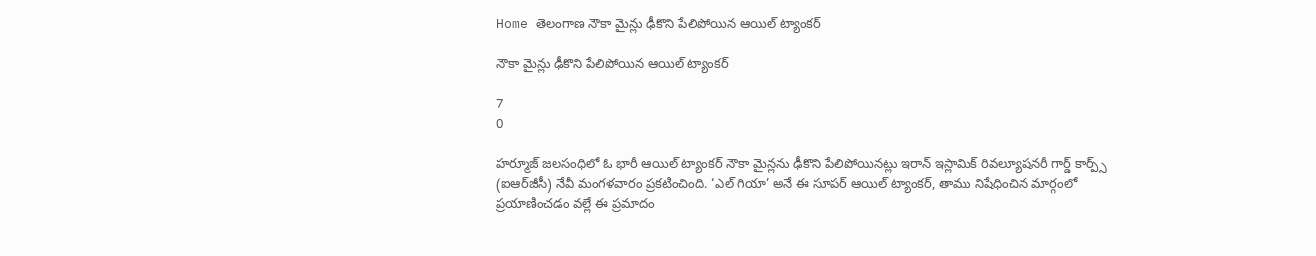Home తెలంగాణ నౌకా మైన్లు ఢీకొని పేలిపోయిన ఆయిల్ ట్యాంకర్

నౌకా మైన్లు ఢీకొని పేలిపోయిన ఆయిల్ ట్యాంకర్

7
0

హర్మూజ్ జలసంధిలో ఓ భారీ ఆయిల్ ట్యాంకర్ నౌకా మైన్లను ఢీకొని పేలిపోయినట్లు ఇరాన్ ఇస్లామిక్ రివల్యూషనరీ గార్డ్ కార్ప్స్ (ఐఆర్‌జీసీ) నేవీ మంగళవారం ప్రకటించింది. ‘ఎల్ గియా’ అనే ఈ సూప‌ర్ ఆయిల్ ట్యాంకర్, తాము నిషేధించిన మార్గంలో ప్రయాణించడం వల్లే ఈ ప్రమాదం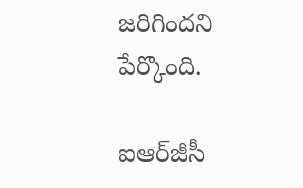జరిగిందని పేర్కొంది.

ఐఆర్‌జీసీ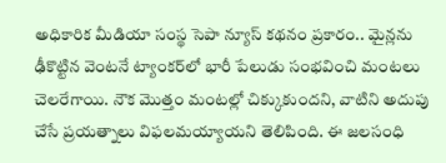అధికారిక మీడియా సంస్థ సెపా న్యూస్ కథనం ప్రకారం.. మైన్లను ఢీకొట్టిన వెంటనే ట్యాంకర్‌లో భారీ పేలుడు సంభవించి మంటలు చెలరేగాయి. నౌక మొత్తం మంటల్లో చిక్కుకుందని, వాటిని అదుపు చేసే ప్రయత్నాలు విఫలమయ్యాయని తెలిపింది. ఈ జలసంధి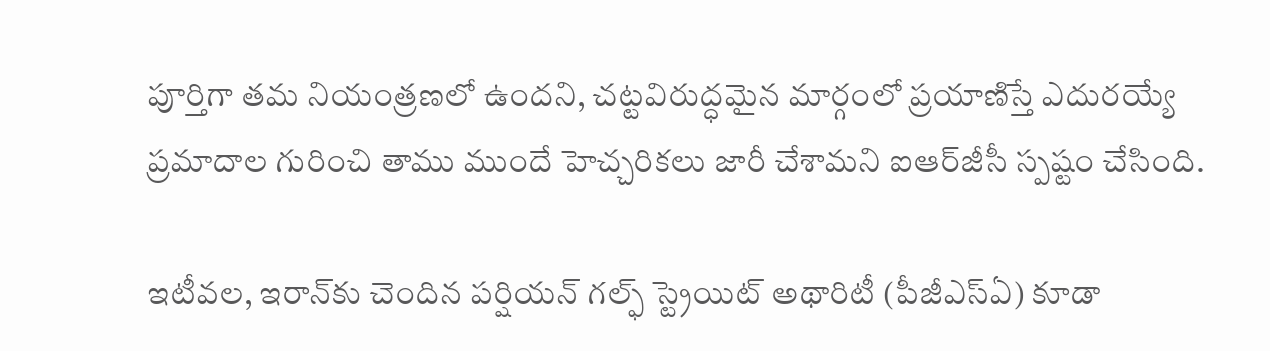పూర్తిగా తమ నియంత్రణలో ఉందని, చట్టవిరుద్ధమైన మార్గంలో ప్రయాణిస్తే ఎదురయ్యే ప్రమాదాల గురించి తాము ముందే హెచ్చరికలు జారీ చేశామని ఐఆర్‌జీసీ స్పష్టం చేసింది.

ఇటీవల, ఇరాన్‌కు చెందిన పర్షియన్ గల్ఫ్ స్ట్రెయిట్ అథారిటీ (పీజీఎస్ఏ) కూడా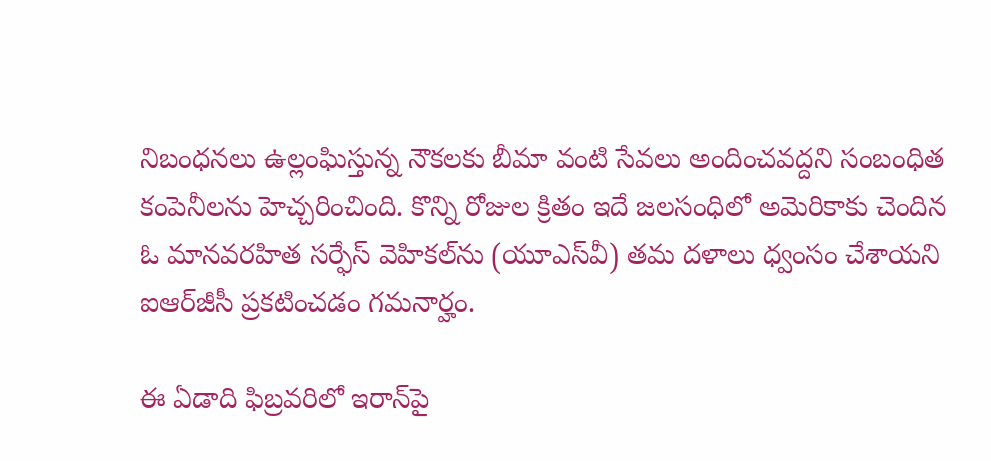నిబంధనలు ఉల్లంఘిస్తున్న నౌకలకు బీమా వంటి సేవలు అందించవద్దని సంబంధిత కంపెనీలను హెచ్చరించింది. కొన్ని రోజుల క్రితం ఇదే జలసంధిలో అమెరికాకు చెందిన ఓ మానవరహిత సర్ఫేస్ వెహికల్‌ను (యూఎస్‌వీ) తమ దళాలు ధ్వంసం చేశాయని ఐఆర్‌జీసీ ప్రకటించడం గమనార్హం.

ఈ ఏడాది ఫిబ్రవరిలో ఇరాన్‌పై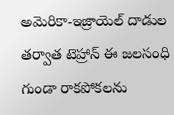అమెరికా-ఇజ్రాయెల్ దాడుల తర్వాత టెహ్రాన్ ఈ జలసంధి గుండా రాకపోకలను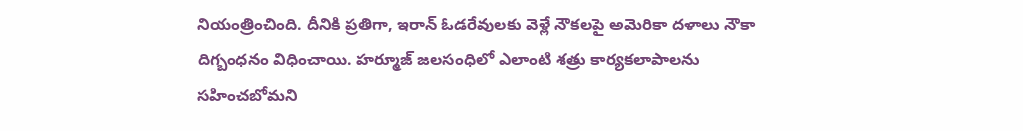నియంత్రించింది. దీనికి ప్రతిగా, ఇరాన్ ఓడరేవులకు వెళ్లే నౌకలపై అమెరికా దళాలు నౌకా దిగ్బంధనం విధించాయి. హర్మూజ్ జలసంధిలో ఎలాంటి శత్రు కార్యకలాపాలను సహించబోమని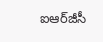ఐఆర్‌జీసీ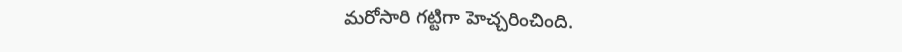మరోసారి గట్టిగా హెచ్చరించింది.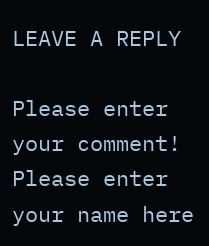LEAVE A REPLY

Please enter your comment!
Please enter your name here